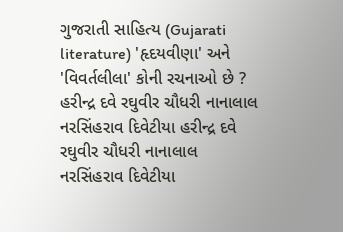ગુજરાતી સાહિત્ય (Gujarati literature) 'હૃદયવીણા' અને 'વિવર્તલીલા' કોની રચનાઓ છે ? હરીન્દ્ર દવે રઘુવીર ચૌધરી નાનાલાલ નરસિંહરાવ દિવેટીયા હરીન્દ્ર દવે રઘુવીર ચૌધરી નાનાલાલ નરસિંહરાવ દિવેટીયા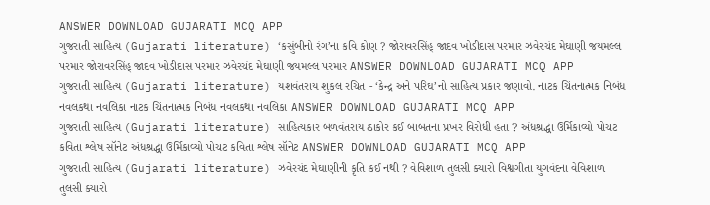ANSWER DOWNLOAD GUJARATI MCQ APP
ગુજરાતી સાહિત્ય (Gujarati literature) ‘કસુંબીનો રંગ’ના કવિ કોણ ? જોરાવરસિંહ્ જાદવ ખોડીદાસ પરમાર ઝવેરચંદ મેઘાણી જયમલ્લ પરમાર જોરાવરસિંહ્ જાદવ ખોડીદાસ પરમાર ઝવેરચંદ મેઘાણી જયમલ્લ પરમાર ANSWER DOWNLOAD GUJARATI MCQ APP
ગુજરાતી સાહિત્ય (Gujarati literature) યશવંતરાય શુકલ રચિત - ‘કેન્દ્ર અને પરિઘ’નો સાહિત્ય પ્રકાર જણાવો. નાટક ચિંતનાત્મક નિબંધ નવલકથા નવલિકા નાટક ચિંતનાત્મક નિબંધ નવલકથા નવલિકા ANSWER DOWNLOAD GUJARATI MCQ APP
ગુજરાતી સાહિત્ય (Gujarati literature) સાહિત્યકાર બળવંતરાય ઠાકોર કઈ બાબતના પ્રખર વિરોધી હતા ? અંધશ્રદ્ધા ઉર્મિકાવ્યો પોચટ કવિતા શ્લેષ સૉનેટ અંધશ્રદ્ધા ઉર્મિકાવ્યો પોચટ કવિતા શ્લેષ સૉનેટ ANSWER DOWNLOAD GUJARATI MCQ APP
ગુજરાતી સાહિત્ય (Gujarati literature) ઝવેરચંદ મેઘાણીની કૃતિ કઈ નથી ? વેવિશાળ તુલસી ક્યારો વિશ્વગીતા યુગવંદના વેવિશાળ તુલસી ક્યારો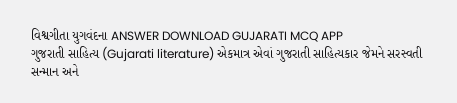વિશ્વગીતા યુગવંદના ANSWER DOWNLOAD GUJARATI MCQ APP
ગુજરાતી સાહિત્ય (Gujarati literature) એકમાત્ર એવાં ગુજરાતી સાહિત્યકાર જેમને સરસ્વતી સન્માન અને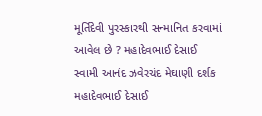મૂર્તિદેવી પુરસ્કારથી સન્માનિત કરવામાં આવેલ છે ? મહાદેવભાઈ દેસાઈ સ્વામી આનંદ ઝવેરચંદ મેઘાણી દર્શક મહાદેવભાઈ દેસાઈ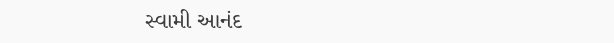સ્વામી આનંદ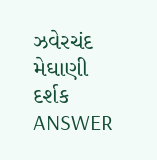ઝવેરચંદ મેઘાણી દર્શક ANSWER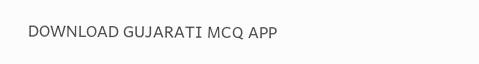DOWNLOAD GUJARATI MCQ APP